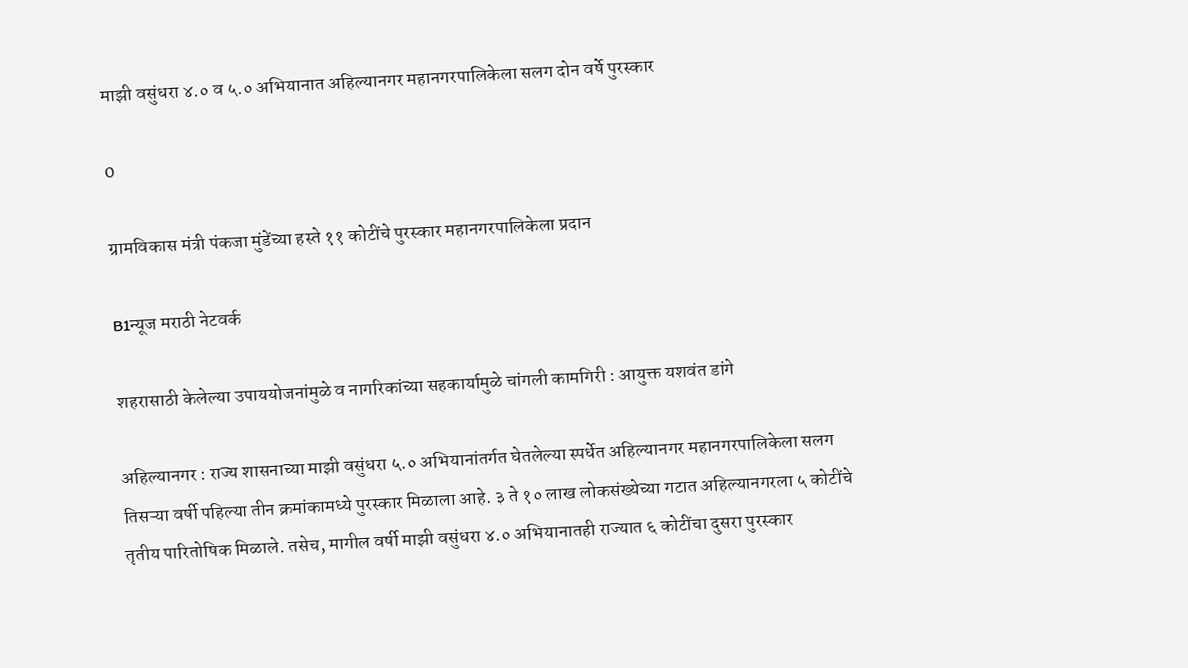माझी वसुंधरा ४.० व ५.० अभियानात अहिल्यानगर महानगरपालिकेला सलग दोन वर्षे पुरस्कार

0

ग्रामविकास मंत्री पंकजा मुंडेंच्या हस्ते ११ कोटींचे पुरस्कार महानगरपालिकेला प्रदान

B1न्यूज मराठी नेटवर्क

शहरासाठी केलेल्या उपाययोजनांमुळे व नागरिकांच्या सहकार्यामुळे चांगली कामगिरी : आयुक्त यशवंत डांगे

अहिल्यानगर : राज्य शासनाच्या माझी वसुंधरा ५.० अभियानांतर्गत घेतलेल्या स्पर्धेत अहिल्यानगर महानगरपालिकेला सलग तिसऱ्या वर्षी पहिल्या तीन क्रमांकामध्ये पुरस्कार मिळाला आहे. ३ ते १० लाख लोकसंख्येच्या गटात अहिल्यानगरला ५ कोटींचे तृतीय पारितोषिक मिळाले. तसेच, मागील वर्षी माझी वसुंधरा ४.० अभियानातही राज्यात ६ कोटींचा दुसरा पुरस्कार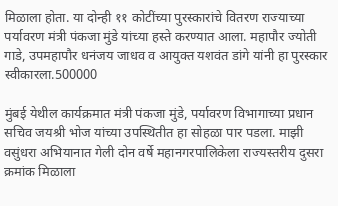मिळाला होता. या दोन्ही ११ कोटींच्या पुरस्कारांचे वितरण राज्याच्या पर्यावरण मंत्री पंकजा मुंडे यांच्या हस्ते करण्यात आला. महापौर ज्योती गाडे, उपमहापौर धनंजय जाधव व आयुक्त यशवंत डांगे यांनी हा पुरस्कार स्वीकारला.500000

मुंबई येथील कार्यक्रमात मंत्री पंकजा मुंडे, पर्यावरण विभागाच्या प्रधान सचिव जयश्री भोज यांच्या उपस्थितीत हा सोहळा पार पडला. माझी वसुंधरा अभियानात गेली दोन वर्षे महानगरपालिकेला राज्यस्तरीय दुसरा क्रमांक मिळाला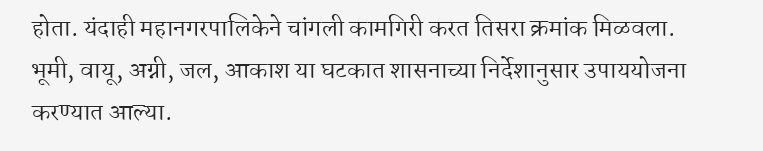होता. यंदाही महानगरपालिकेने चांगली कामगिरी करत तिसरा क्रमांक मिळवला. भूमी, वायू, अग्नी, जल, आकाश या घटकात शासनाच्या निर्देशानुसार उपाययोजना करण्यात आल्या.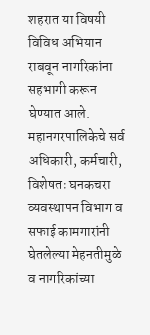शहरात या विषयी विविध अभियान राबवून नागरिकांना सहभागी करून घेण्यात आले. महानगरपालिकेचे सर्व अधिकारी, कर्मचारी, विशेषतः घनकचरा व्यवस्थापन विभाग व सफाई कामगारांनी घेतलेल्या मेहनतीमुळे व नागरिकांच्या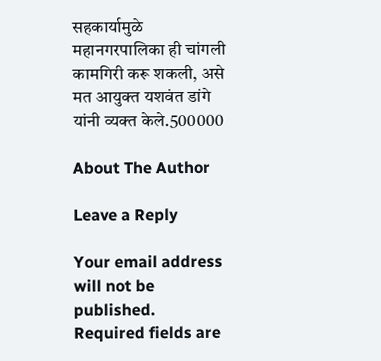सहकार्यामुळे महानगरपालिका ही चांगली कामगिरी करू शकली, असे मत आयुक्त यशवंत डांगे यांनी व्यक्त केले.500000

About The Author

Leave a Reply

Your email address will not be published. Required fields are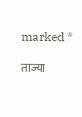marked *

ताज्या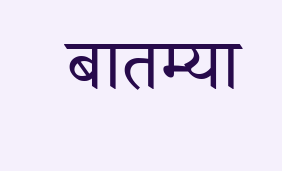बातम्या